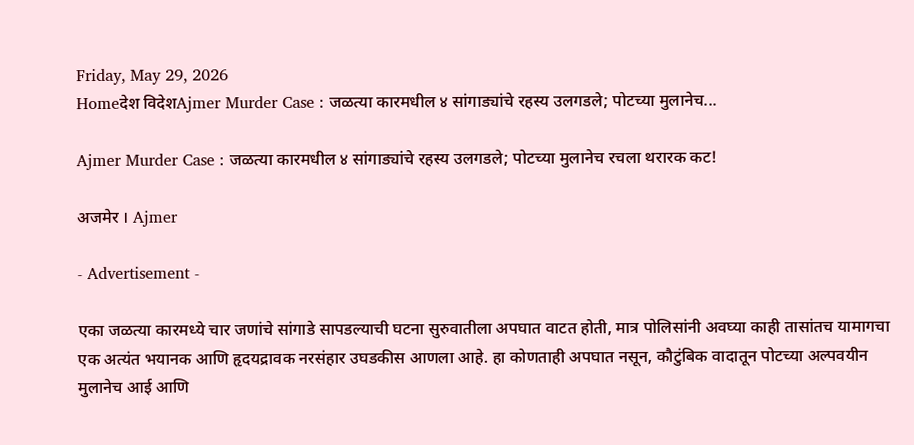Friday, May 29, 2026
Homeदेश विदेशAjmer Murder Case : जळत्या कारमधील ४ सांगाड्यांचे रहस्य उलगडले; पोटच्या मुलानेच...

Ajmer Murder Case : जळत्या कारमधील ४ सांगाड्यांचे रहस्य उलगडले; पोटच्या मुलानेच रचला थरारक कट!

अजमेर । Ajmer

- Advertisement -

एका जळत्या कारमध्ये चार जणांचे सांगाडे सापडल्याची घटना सुरुवातीला अपघात वाटत होती, मात्र पोलिसांनी अवघ्या काही तासांतच यामागचा एक अत्यंत भयानक आणि हृदयद्रावक नरसंहार उघडकीस आणला आहे. हा कोणताही अपघात नसून, कौटुंबिक वादातून पोटच्या अल्पवयीन मुलानेच आई आणि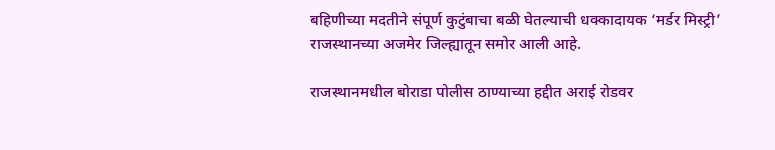बहिणीच्या मदतीने संपूर्ण कुटुंबाचा बळी घेतल्याची धक्कादायक ‘मर्डर मिस्ट्री’ राजस्थानच्या अजमेर जिल्ह्यातून समोर आली आहे.

राजस्थानमधील बोराडा पोलीस ठाण्याच्या हद्दीत अराई रोडवर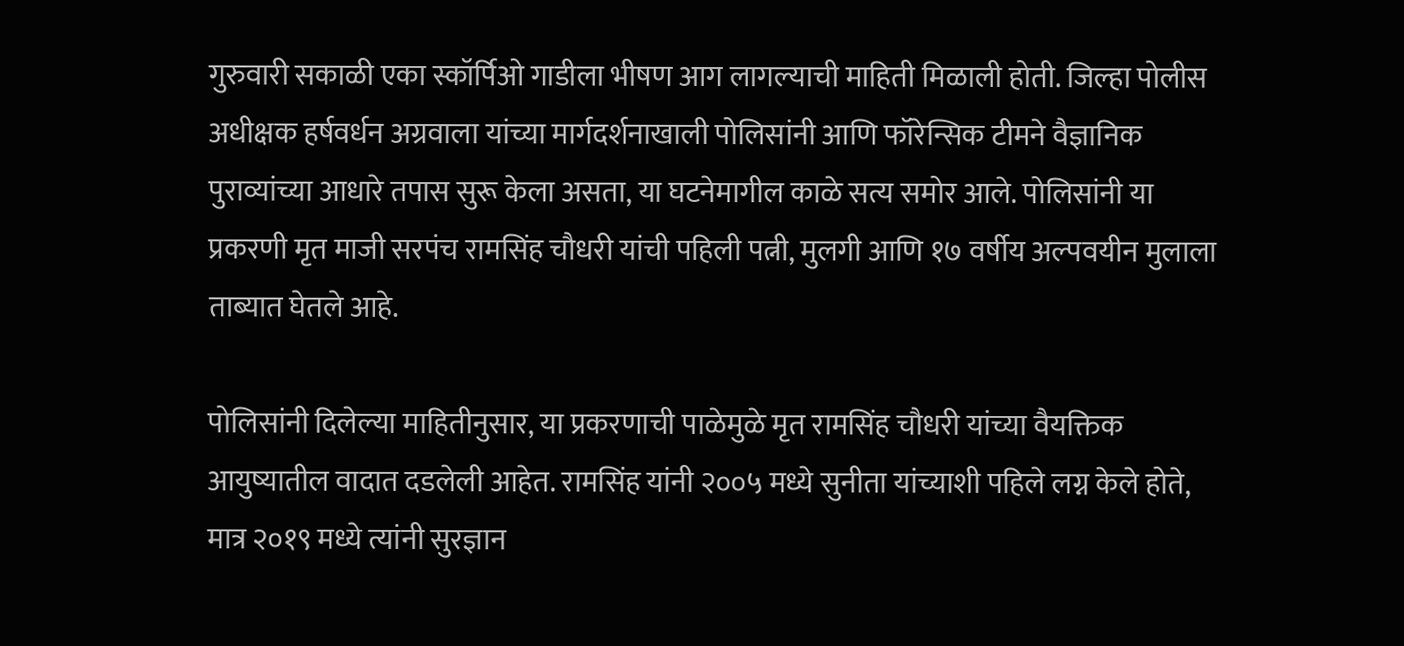गुरुवारी सकाळी एका स्कॉर्पिओ गाडीला भीषण आग लागल्याची माहिती मिळाली होती. जिल्हा पोलीस अधीक्षक हर्षवर्धन अग्रवाला यांच्या मार्गदर्शनाखाली पोलिसांनी आणि फॉरेन्सिक टीमने वैज्ञानिक पुराव्यांच्या आधारे तपास सुरू केला असता, या घटनेमागील काळे सत्य समोर आले. पोलिसांनी या प्रकरणी मृत माजी सरपंच रामसिंह चौधरी यांची पहिली पत्नी, मुलगी आणि १७ वर्षीय अल्पवयीन मुलाला ताब्यात घेतले आहे.

पोलिसांनी दिलेल्या माहितीनुसार, या प्रकरणाची पाळेमुळे मृत रामसिंह चौधरी यांच्या वैयक्तिक आयुष्यातील वादात दडलेली आहेत. रामसिंह यांनी २००५ मध्ये सुनीता यांच्याशी पहिले लग्न केले होते, मात्र २०१९ मध्ये त्यांनी सुरज्ञान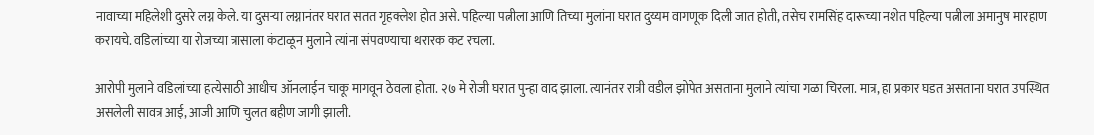नावाच्या महिलेशी दुसरे लग्न केले. या दुसऱ्या लग्नानंतर घरात सतत गृहक्लेश होत असे. पहिल्या पत्नीला आणि तिच्या मुलांना घरात दुय्यम वागणूक दिली जात होती, तसेच रामसिंह दारूच्या नशेत पहिल्या पत्नीला अमानुष मारहाण करायचे. वडिलांच्या या रोजच्या त्रासाला कंटाळून मुलाने त्यांना संपवण्याचा थरारक कट रचला.

आरोपी मुलाने वडिलांच्या हत्येसाठी आधीच ऑनलाईन चाकू मागवून ठेवला होता. २७ मे रोजी घरात पुन्हा वाद झाला. त्यानंतर रात्री वडील झोपेत असताना मुलाने त्यांचा गळा चिरला. मात्र, हा प्रकार घडत असताना घरात उपस्थित असलेली सावत्र आई, आजी आणि चुलत बहीण जागी झाली.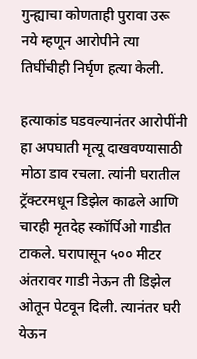गुन्ह्याचा कोणताही पुरावा उरू नये म्हणून आरोपीने त्या तिघींचीही निर्घृण हत्या केली.

हत्याकांड घडवल्यानंतर आरोपींनी हा अपघाती मृत्यू दाखवण्यासाठी मोठा डाव रचला. त्यांनी घरातील ट्रॅक्टरमधून डिझेल काढले आणि चारही मृतदेह स्कॉर्पिओ गाडीत टाकले. घरापासून ५०० मीटर अंतरावर गाडी नेऊन ती डिझेल ओतून पेटवून दिली. त्यानंतर घरी येऊन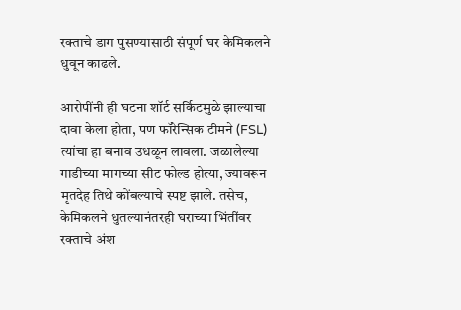रक्ताचे डाग पुसण्यासाठी संपूर्ण घर केमिकलने धुवून काढले.

आरोपींनी ही घटना शॉर्ट सर्किटमुळे झाल्याचा दावा केला होता, पण फॉरेन्सिक टीमने (FSL) त्यांचा हा बनाव उधळून लावला. जळालेल्या गाडीच्या मागच्या सीट फोल्ड होत्या, ज्यावरून मृतदेह तिथे कोंबल्याचे स्पष्ट झाले. तसेच, केमिकलने धुतल्यानंतरही घराच्या भिंतींवर रक्ताचे अंश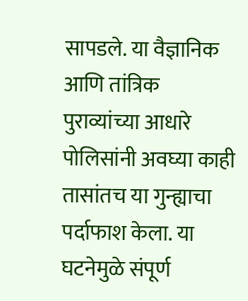सापडले. या वैज्ञानिक आणि तांत्रिक पुराव्यांच्या आधारे पोलिसांनी अवघ्या काही तासांतच या गुन्ह्याचा पर्दाफाश केला. या घटनेमुळे संपूर्ण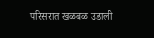परिसरात खळबळ उडाली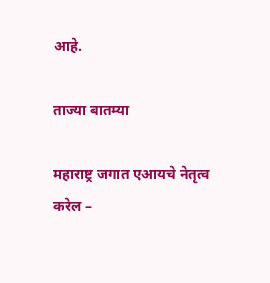आहे.

ताज्या बातम्या

महाराष्ट्र जगात एआयचे नेतृत्व करेल –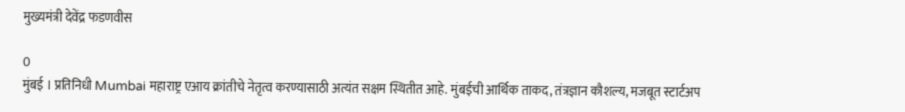मुख्यमंत्री देवेंद्र फडणवीस

0
मुंबई । प्रतिनिधी Mumbai महाराष्ट्र एआय क्रांतीचे नेतृत्व करण्यासाठी अत्यंत सक्षम स्थितीत आहे. मुंबईची आर्थिक ताकद, तंत्रज्ञान कौशल्य, मजबूत स्टार्टअप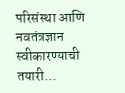परिसंस्था आणि नवतंत्रज्ञान स्वीकारण्याची तयारी...